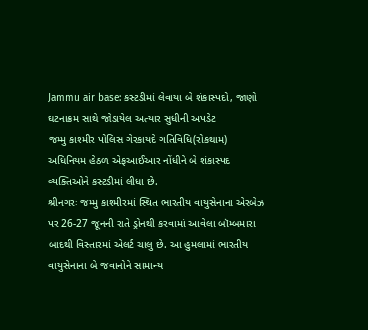Jammu air base: કસ્ટડીમાં લેવાયા બે શંકાસ્પદો, જાણો ઘટનાક્રમ સાથે જોડાયેલ અત્યાર સુધીની અપડેટ
જમ્મુ કાશ્મીર પોલિસ ગેરકાયદે ગતિવિધિ(રોકથામ) અધિનિયમ હેઠળ એફઆઈઆર નોંધીને બે શંકાસ્પદ વ્યક્તિઓને કસ્ટડીમાં લીધા છે.
શ્રીનગરઃ જમ્મુ કાશ્મીરમાં સ્થિત ભારતીય વાયુસેનાના એરબેઝ પર 26-27 જૂનની રાતે ડ્રોનથી કરવામાં આવેલા બૉમ્બમારા બાદથી વિસ્તારમાં એલર્ટ ચાલુ છે. આ હુમલામાં ભારતીય વાયુસેનાના બે જવાનોને સામાન્ય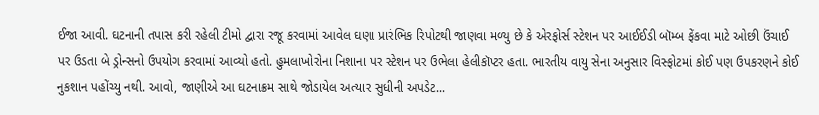ઈજા આવી. ઘટનાની તપાસ કરી રહેલી ટીમો દ્વારા રજૂ કરવામાં આવેલ ઘણા પ્રારંભિક રિપોટથી જાણવા મળ્યુ છે કે એરફોર્સ સ્ટેશન પર આઈઈડી બૉમ્બ ફેંકવા માટે ઓછી ઉંચાઈ પર ઉડતા બે ડ્રોન્સનો ઉપયોગ કરવામાં આવ્યો હતો. હુમલાખોરોના નિશાના પર સ્ટેશન પર ઉભેલા હેલીકૉપ્ટર હતા. ભારતીય વાયુ સેના અનુસાર વિસ્ફોટમાં કોઈ પણ ઉપકરણને કોઈ નુકશાન પહોંચ્યુ નથી. આવો, જાણીએ આ ઘટનાક્રમ સાથે જોડાયેલ અત્યાર સુધીની અપડેટ...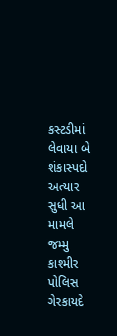કસ્ટડીમાં લેવાયા બે શંકાસ્પદો
અત્યાર સુધી આ મામલે જમ્મુ કાશ્મીર પોલિસ ગેરકાયદે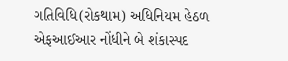ગતિવિધિ(રોકથામ) અધિનિયમ હેઠળ એફઆઈઆર નોંધીને બે શંકાસ્પદ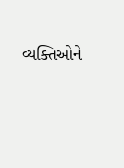વ્યક્તિઓને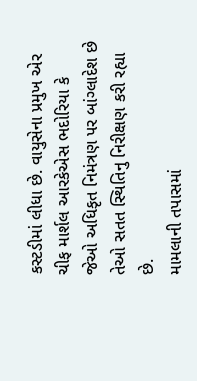કસ્ટડીમાં લીધા છે. વાયુસેના પ્રમુખ એર ચીફ માર્શલ આરકેએસ ભદોરિયા કે જેઓ અધિકૃત નિમંત્રણ પર બાંગ્લાદેશ છે તેઓ સતત સ્થિતિનુ નિરીક્ષણ કરી રહ્યા છે.
મામલાની તપાસમાં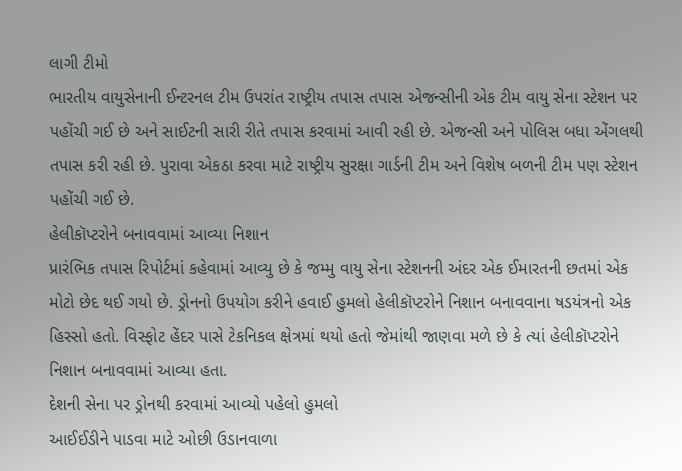લાગી ટીમો
ભારતીય વાયુસેનાની ઈન્ટરનલ ટીમ ઉપરાંત રાષ્ટ્રીય તપાસ તપાસ એજન્સીની એક ટીમ વાયુ સેના સ્ટેશન પર પહોંચી ગઈ છે અને સાઈટની સારી રીતે તપાસ કરવામાં આવી રહી છે. એજન્સી અને પોલિસ બધા એંગલથી તપાસ કરી રહી છે. પુરાવા એકઠા કરવા માટે રાષ્ટ્રીય સુરક્ષા ગાર્ડની ટીમ અને વિશેષ બળની ટીમ પણ સ્ટેશન પહોંચી ગઈ છે.
હેલીકૉપ્ટરોને બનાવવામાં આવ્યા નિશાન
પ્રારંભિક તપાસ રિપોર્ટમાં કહેવામાં આવ્યુ છે કે જમ્મુ વાયુ સેના સ્ટેશનની અંદર એક ઈમારતની છતમાં એક મોટો છેદ થઈ ગયો છે. ડ્રોનનો ઉપયોગ કરીને હવાઈ હુમલો હેલીકૉપ્ટરોને નિશાન બનાવવાના ષડયંત્રનો એક હિસ્સો હતો. વિસ્ફોટ હેંદર પાસે ટેકનિકલ ક્ષેત્રમાં થયો હતો જેમાંથી જાણવા મળે છે કે ત્યાં હેલીકૉપ્ટરોને નિશાન બનાવવામાં આવ્યા હતા.
દેશની સેના પર ડ્રોનથી કરવામાં આવ્યો પહેલો હુમલો
આઈઈડીને પાડવા માટે ઓછી ઉડાનવાળા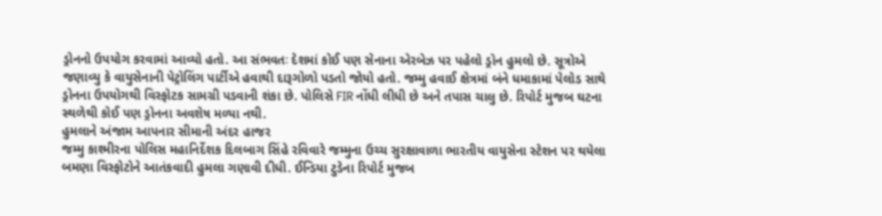ડ્રોનનો ઉપયોગ કરવામાં આવ્યો હતો. આ સંભવતઃ દેશમાં કોઈ પણ સેનાના એરબેઝ પર પહેલો ડ્રોન હુમલો છે. સૂત્રોએ જણાવ્યુ કે વાયુસેનાની પેટ્રોલિંગ પાર્ટીએ હવાથી દારૂગોળો પડતો જોયો હતો. જમ્મુ હવાઈ ક્ષેત્રમાં બંને ધમાકામાં પેલોડ સાથે ડ્રોનના ઉપયોગથી વિસ્ફોટક સામગ્રી પડવાની શંકા છે. પોલિસે FIR નોંધી લીધી છે અને તપાસ ચાલુ છે. રિપોર્ટ મુજબ ઘટના સ્થળેથી કોઈ પણ ડ્રોનના અવશેષ મળ્યા નથી.
હુમલાને અંજામ આપનાર સીમાની અંદર હાજર
જમ્મુ કાશ્મીરના પોલિસ મહાનિર્દેશક દિલબાગ સિંહે રવિવારે જમ્મુના ઉચ્ચ સુરક્ષાવાળા ભારતીય વાયુસેના સ્ટેશન પર થયેલા બમણા વિસ્ફોટોને આતંકવાદી હુમલા ગણાવી દીધી. ઈન્ડિયા ટુડેના રિપોર્ટ મુજબ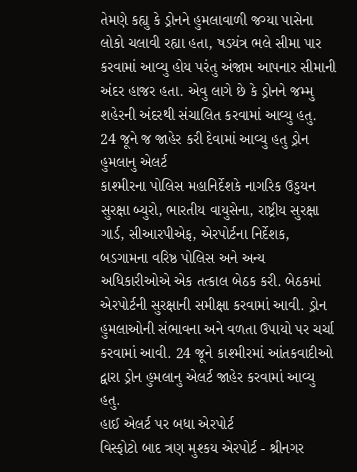તેમણે કહ્યુ કે ડ્રોનને હુમલાવાળી જગ્યા પાસેના લોકો ચલાવી રહ્યા હતા, ષડયંત્ર ભલે સીમા પાર કરવામાં આવ્યુ હોય પરંતુ અંજામ આપનાર સીમાની અંદર હાજર હતા. એવુ લાગે છે કે ડ્રોનને જમ્મુ શહેરની અંદરથી સંચાલિત કરવામાં આવ્યુ હતુ.
24 જૂને જ જાહેર કરી દેવામાં આવ્યુ હતુ ડ્રોન હુમલાનુ એલર્ટ
કાશ્મીરના પોલિસ મહાનિર્દેશકે નાગરિક ઉડ્ડયન સુરક્ષા બ્યુરો, ભારતીય વાયુસેના, રાષ્ટ્રીય સુરક્ષા ગાર્ડ, સીઆરપીએફ, એરપોર્ટના નિર્દેશક, બડગામના વરિષ્ઠ પોલિસ અને અન્ય અધિકારીઓએ એક તત્કાલ બેઠક કરી. બેઠકમાં એરપોર્ટની સુરક્ષાની સમીક્ષા કરવામાં આવી. ડ્રોન હુમલાઓની સંભાવના અને વળતા ઉપાયો પર ચર્ચા કરવામાં આવી. 24 જૂને કાશ્મીરમાં આંતકવાદીઓ દ્વારા ડ્રોન હુમલાનુ એલર્ટ જાહેર કરવામાં આવ્યુ હતુ.
હાઈ એલર્ટ પર બધા એરપોર્ટ
વિસ્ફોટો બાદ ત્રણ મુશ્કય એરપોર્ટ - શ્રીનગર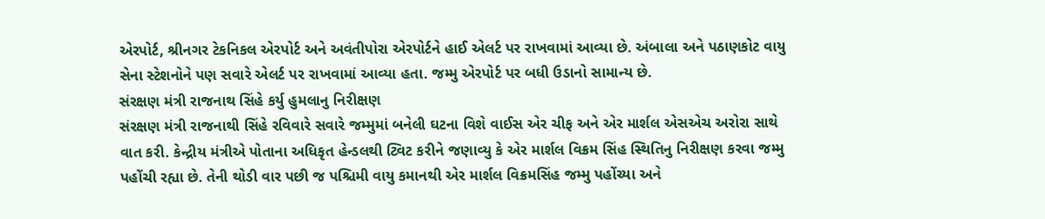એરપોર્ટ, શ્રીનગર ટેકનિકલ એરપોર્ટ અને અવંતીપોરા એરપોર્ટને હાઈ એલર્ટ પર રાખવામાં આવ્યા છે. અંબાલા અને પઠાણકોટ વાયુ સેના સ્ટેશનોને પણ સવારે એલર્ટ પર રાખવામાં આવ્યા હતા. જમ્મુ એરપોર્ટ પર બધી ઉડાનો સામાન્ય છે.
સંરક્ષણ મંત્રી રાજનાથ સિંહે કર્યુ હુમલાનુ નિરીક્ષણ
સંરક્ષણ મંત્રી રાજનાથી સિંહે રવિવારે સવારે જમ્મુમાં બનેલી ઘટના વિશે વાઈસ એર ચીફ અને એર માર્શલ એસએચ અરોરા સાથે વાત કરી. કેન્દ્રીય મંત્રીએ પોતાના અધિકૃત હેન્ડલથી ટ્વિટ કરીને જણાવ્યુ કે એર માર્શલ વિક્રમ સિંહ સ્થિતિનુ નિરીક્ષણ કરવા જમ્મુ પહોંચી રહ્યા છે. તેની થોડી વાર પછી જ પશ્ચિમી વાયુ કમાનથી એર માર્શલ વિક્રમસિંહ જમ્મુ પહોંચ્યા અને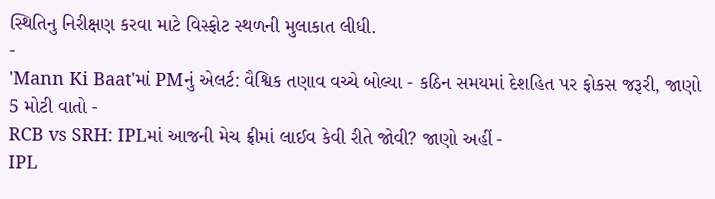સ્થિતિનુ નિરીક્ષણ કરવા માટે વિસ્ફોટ સ્થળની મુલાકાત લીધી.
-
'Mann Ki Baat'માં PMનું એલર્ટ: વૈશ્વિક તણાવ વચ્ચે બોલ્યા - કઠિન સમયમાં દેશહિત પર ફોકસ જરૂરી, જાણો 5 મોટી વાતો -
RCB vs SRH: IPLમાં આજની મેચ ફ્રીમાં લાઈવ કેવી રીતે જોવી? જાણો અહીં -
IPL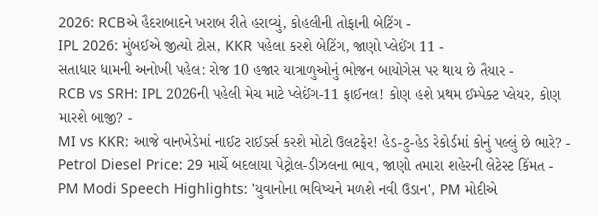2026: RCBએ હૈદરાબાદને ખરાબ રીતે હરાવ્યું, કોહલીની તોફાની બેટિંગ -
IPL 2026: મુંબઈએ જીત્યો ટોસ, KKR પહેલા કરશે બેટિંગ, જાણો પ્લેઈંગ 11 -
સતાધાર ધામની અનોખી પહેલ: રોજ 10 હજાર યાત્રાળુઓનું ભોજન બાયોગેસ પર થાય છે તૈયાર -
RCB vs SRH: IPL 2026ની પહેલી મેચ માટે પ્લેઈંગ-11 ફાઈનલ! કોણ હશે પ્રથમ ઈમ્પેક્ટ પ્લેયર, કોણ મારશે બાજી? -
MI vs KKR: આજે વાનખેડેમાં નાઈટ રાઈડર્સ કરશે મોટો ઉલટફેર! હેડ-ટુ-હેડ રેકોર્ડમાં કોનું પલ્લું છે ભારે? -
Petrol Diesel Price: 29 માર્ચે બદલાયા પેટ્રોલ-ડીઝલના ભાવ, જાણો તમારા શહેરની લેટેસ્ટ કિંમત -
PM Modi Speech Highlights: 'યુવાનોના ભવિષ્યને મળશે નવી ઉડાન', PM મોદીએ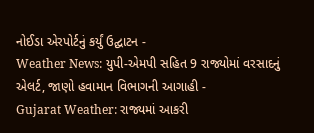નોઈડા એરપોર્ટનું કર્યું ઉદ્ઘાટન -
Weather News: યુપી-એમપી સહિત 9 રાજ્યોમાં વરસાદનું એલર્ટ, જાણો હવામાન વિભાગની આગાહી -
Gujarat Weather: રાજ્યમાં આકરી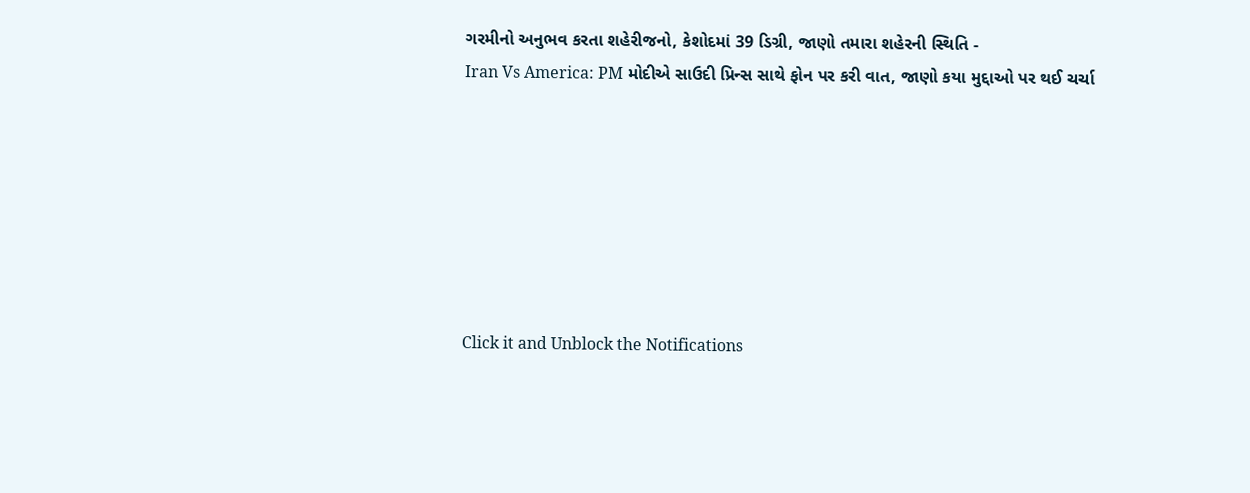ગરમીનો અનુભવ કરતા શહેરીજનો, કેશોદમાં 39 ડિગ્રી, જાણો તમારા શહેરની સ્થિતિ -
Iran Vs America: PM મોદીએ સાઉદી પ્રિન્સ સાથે ફોન પર કરી વાત, જાણો કયા મુદ્દાઓ પર થઈ ચર્ચા







Click it and Unblock the Notifications